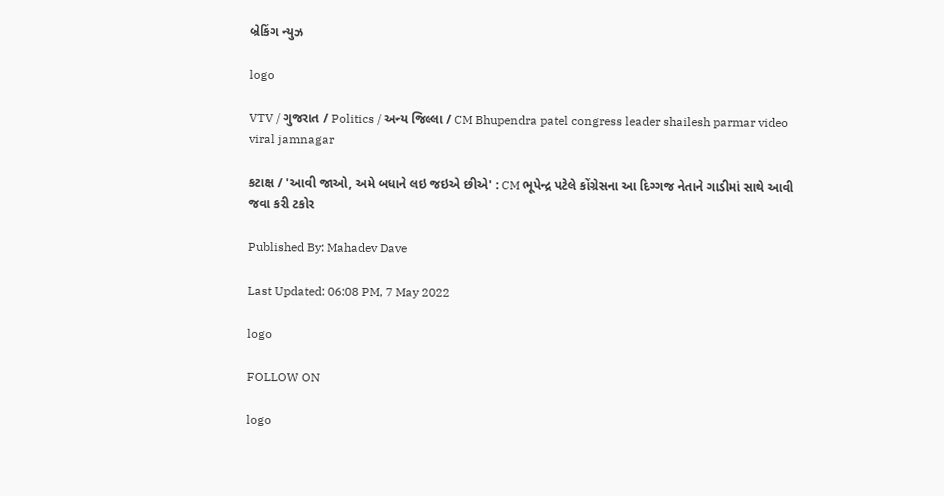બ્રેકિંગ ન્યુઝ

logo

VTV / ગુજરાત / Politics / અન્ય જિલ્લા / CM Bhupendra patel congress leader shailesh parmar video viral jamnagar

કટાક્ષ / 'આવી જાઓ, અમે બધાને લઇ જઇએ છીએ' : CM ભૂપેન્દ્ર પટેલે કોંગ્રેસના આ દિગ્ગજ નેતાને ગાડીમાં સાથે આવી જવા કરી ટકોર

Published By: Mahadev Dave

Last Updated: 06:08 PM, 7 May 2022

logo

FOLLOW ON

logo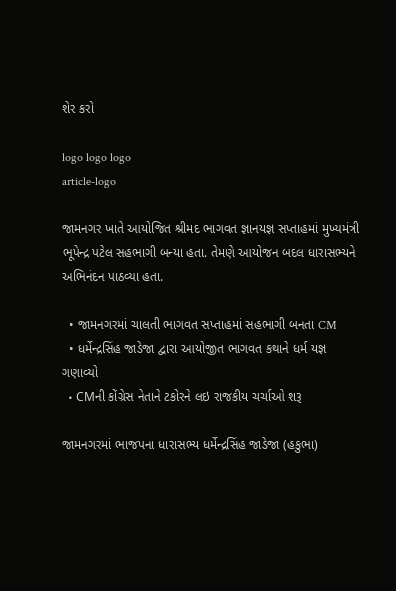શેર કરો

logo logo logo
article-logo

જામનગર ખાતે આયોજિત શ્રીમદ ભાગવત જ્ઞાનયજ્ઞ સપ્તાહમાં મુખ્યમંત્રી ભૂપેન્દ્ર પટેલ સહભાગી બન્યા હતા. તેમણે આયોજન બદલ ધારાસભ્યને અભિનંદન પાઠવ્યા હતા.

  • જામનગરમાં ચાલતી ભાગવત સપ્તાહમાં સહભાગી બનતા CM
  • ધર્મેન્દ્રસિંહ જાડેજા દ્વારા આયોજીત ભાગવત કથાને ધર્મ યજ્ઞ ગણાવ્યો
  • CMની કોંગ્રેસ નેતાને ટકોરને લઇ રાજકીય ચર્ચાઓ શરૂ

જામનગરમાં ભાજપના ધારાસભ્ય ધર્મેન્દ્રસિંહ જાડેજા (હકુભા)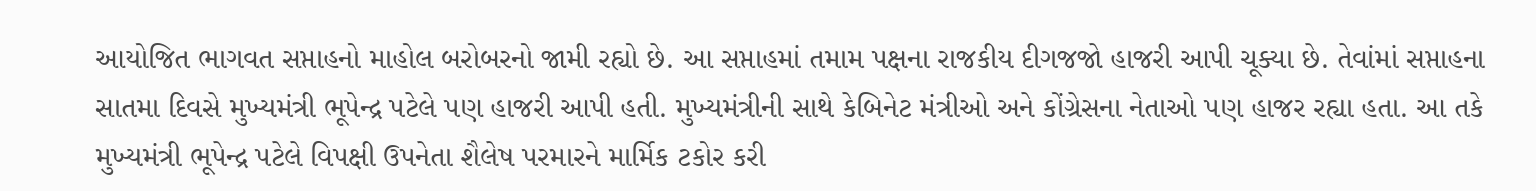આયોજિત ભાગવત સપ્તાહનો માહોલ બરોબરનો જામી રહ્યો છે. આ સપ્તાહમાં તમામ પક્ષના રાજકીય દીગજજો હાજરી આપી ચૂક્યા છે. તેવાંમાં સપ્તાહના સાતમા દિવસે મુખ્યમંત્રી ભૂપેન્દ્ર પટેલે પણ હાજરી આપી હતી. મુખ્યમંત્રીની સાથે કેબિનેટ મંત્રીઓ અને કોંગ્રેસના નેતાઓ પણ હાજર રહ્યા હતા. આ તકે મુખ્યમંત્રી ભૂપેન્દ્ર પટેલે વિપક્ષી ઉપનેતા શૈલેષ પરમારને માર્મિક ટકોર કરી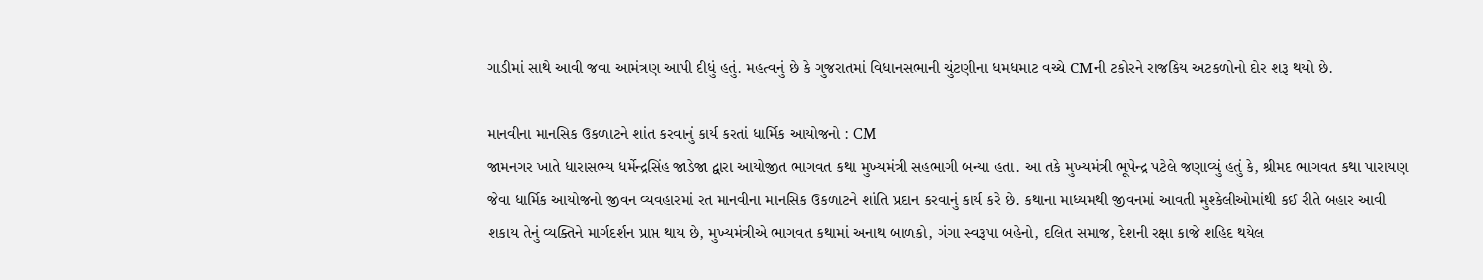ગાડીમાં સાથે આવી જવા આમંત્રણ આપી દીધું હતું. મહત્વનું છે કે ગુજરાતમાં વિધાનસભાની ચુંટણીના ધમધમાટ વચ્ચે CMની ટકોરને રાજકિય અટકળોનો દોર શરૂ થયો છે.

માનવીના માનસિક ઉકળાટને શાંત કરવાનું કાર્ય કરતાં ધાર્મિક આયોજનો : CM
જામનગર ખાતે ધારાસભ્ય ધર્મેન્દ્રસિંહ જાડેજા દ્વારા આયોજીત ભાગવત કથા મુખ્યમંત્રી સહભાગી બન્યા હતા. આ તકે મુખ્યમંત્રી ભૂપેન્દ્ર પટેલે જણાવ્યું હતું કે, શ્રીમદ ભાગવત કથા પારાયણ જેવા ધાર્મિક આયોજનો જીવન વ્યવહારમાં રત માનવીના માનસિક ઉકળાટને શાંતિ પ્રદાન કરવાનું કાર્ય કરે છે. કથાના માધ્યમથી જીવનમાં આવતી મુશ્કેલીઓમાંથી કઈ રીતે બહાર આવી શકાય તેનું વ્યક્તિને માર્ગદર્શન પ્રાપ્ત થાય છે, મુખ્યમંત્રીએ ભાગવત કથામાં અનાથ બાળકો, ગંગા સ્વરૂપા બહેનો, દલિત સમાજ, દેશની રક્ષા કાજે શહિદ થયેલ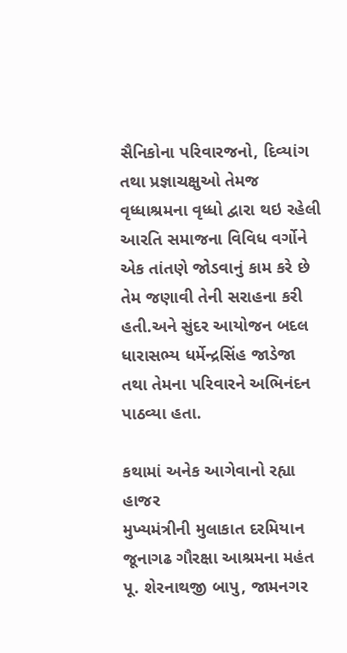સૈનિકોના પરિવારજનો, દિવ્યાંગ તથા પ્રજ્ઞાચક્ષુઓ તેમજ વૃધ્ધાશ્રમના વૃધ્ધો દ્વારા થઇ રહેલી આરતિ સમાજના વિવિધ વર્ગોને એક તાંતણે જોડવાનું કામ કરે છે તેમ જણાવી તેની સરાહના કરી હતી.અને સુંદર આયોજન બદલ ધારાસભ્ય ધર્મેન્દ્રસિંહ જાડેજા તથા તેમના પરિવારને અભિનંદન પાઠવ્યા હતા.

કથામાં અનેક આગેવાનો રહ્યા હાજર
મુખ્યમંત્રીની મુલાકાત દરમિયાન જૂનાગઢ ગૌરક્ષા આશ્રમના મહંત પૂ. શેરનાથજી બાપુ, જામનગર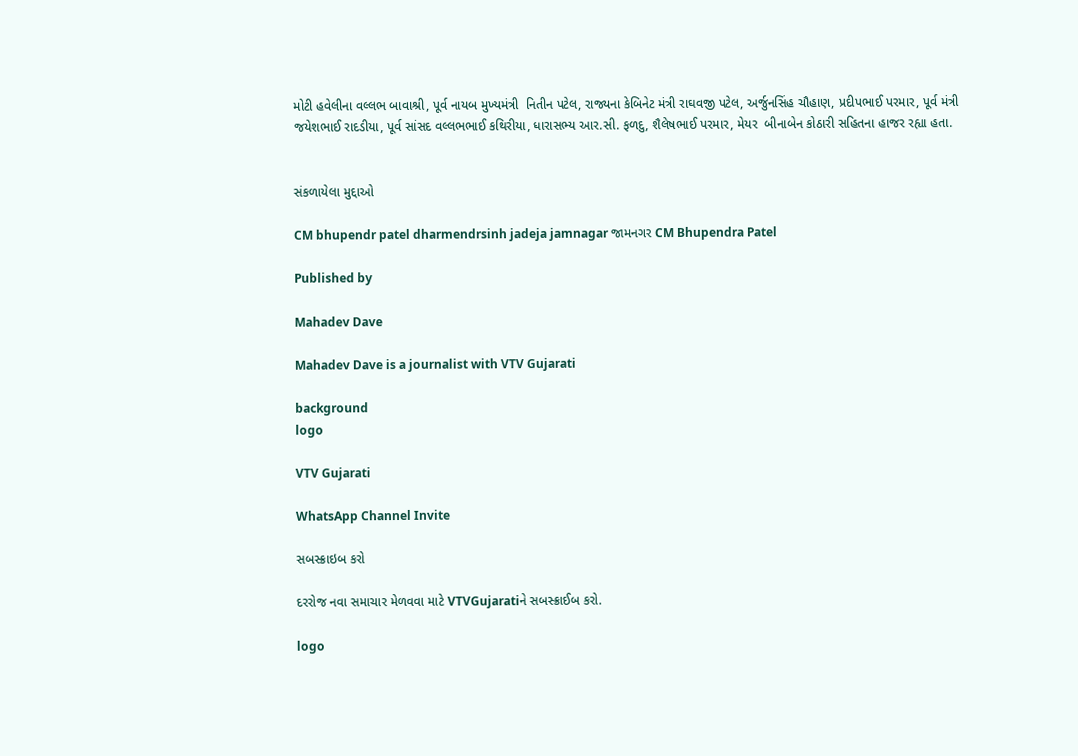મોટી હવેલીના વલ્લભ બાવાશ્રી, પૂર્વ નાયબ મુખ્યમંત્રી  નિતીન પટેલ, રાજ્યના કેબિનેટ મંત્રી રાઘવજી પટેલ, અર્જુનસિંહ ચૌહાણ, પ્રદીપભાઈ પરમાર, પૂર્વ મંત્રી જયેશભાઈ રાદડીયા, પૂર્વ સાંસદ વલ્લભભાઈ કથિરીયા, ધારાસભ્ય આર.સી. ફળદુ, શૈલેષભાઈ પરમાર, મેયર  બીનાબેન કોઠારી સહિતના હાજર રહ્યા હતા.


સંકળાયેલા મુદ્દાઓ

CM bhupendr patel dharmendrsinh jadeja jamnagar જામનગર CM Bhupendra Patel

Published by

Mahadev Dave

Mahadev Dave is a journalist with VTV Gujarati

background
logo

VTV Gujarati

WhatsApp Channel Invite

સબસ્ક્રાઇબ કરો

દરરોજ નવા સમાચાર મેળવવા માટે VTVGujaratiને સબસ્ક્રાઈબ કરો.

logo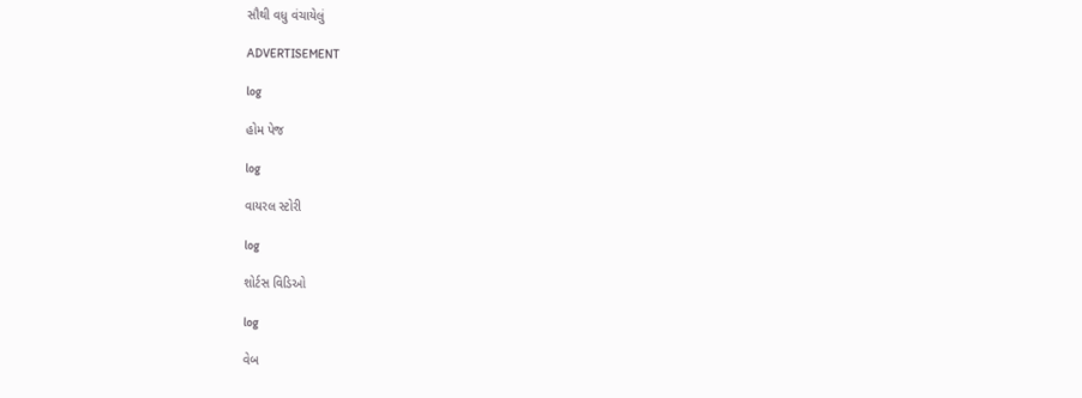સૌથી વધુ વંચાયેલું

ADVERTISEMENT

log

હોમ પેજ

log

વાયરલ સ્ટોરી

log

શોર્ટસ વિડિઓ

log

વેબ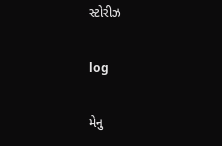સ્ટોરીઝ

log

મેનુ